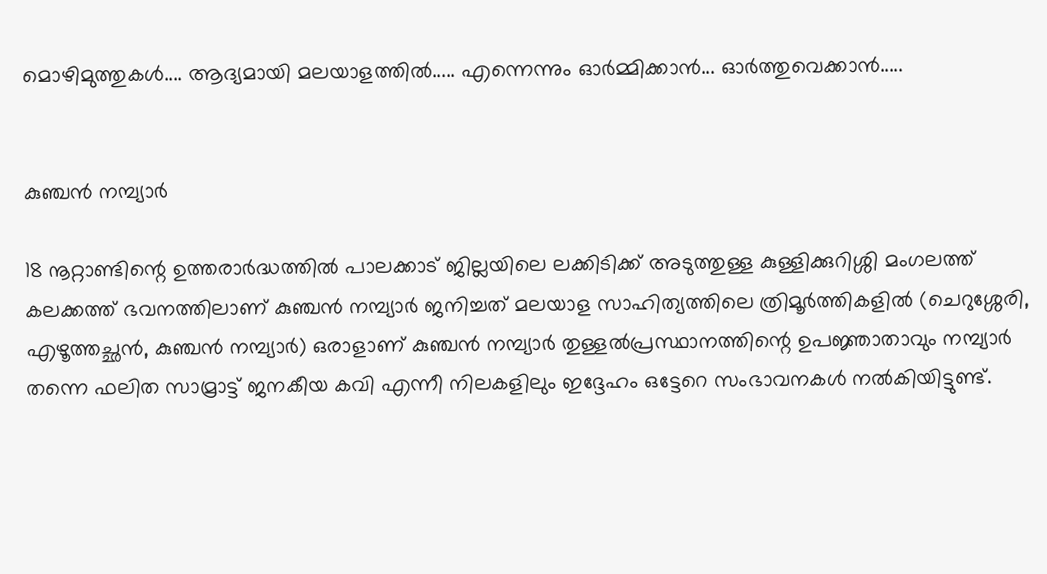മൊഴിമുത്തുകള്‍.... ആദ്യമായി മലയാളത്തില്‍..... എന്നെന്നും ഓര്‍മ്മിക്കാന്‍... ഓര്‍ത്തുവെക്കാന്‍.....


കുഞ്ചന്‍ നമ്പ്യാര്‍

18 നൂറ്റാണ്ടിന്റെ ഉത്തരാര്‍ദ്ധത്തില്‍ പാലക്കാട്‌ ജില്ലയിലെ ലക്കിടിക്ക്‌ അടുത്തുള്ള കുള്ളിക്കുറിശ്ശി മംഗലത്ത്‌ കലക്കത്ത്‌ ഭവനത്തിലാണ്‌ കുഞ്ചന്‍ നമ്പ്യാര്‍ ജനിച്ചത്‌ മലയാള സാഹിത്യത്തിലെ ത്രിമൂര്‍ത്തികളില്‍ (ചെറുശ്ശേരി, എഴൂത്തച്ഛന്‍, കുഞ്ചന്‍ നമ്പ്യാര്‍) ഒരാളാണ്‌ കുഞ്ചന്‍ നമ്പ്യാര്‍ തുള്ളല്‍പ്രസ്ഥാനത്തിന്റെ ഉപജ്ഞാതാവും നമ്പ്യാര്‍ തന്നെ ഫലിത സാമ്രാട്ട്‌ ജനകീയ കവി എന്നീ നിലകളിലും ഇദ്ദേഹം ഒട്ടേറെ സംഭാവനകള്‍ നല്‍കിയിട്ടുണ്ട്‌.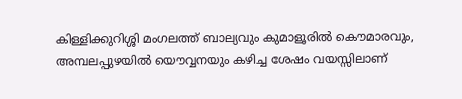കിള്ളിക്കുറിശ്ശി മംഗലത്ത്‌ ബാല്യവും കുമാളൂരില്‍ കൌമാരവും, അമ്പലപ്പുഴയില്‍ യൌവ്വനയും കഴിച്ച ശേഷം വയസ്സിലാണ്‌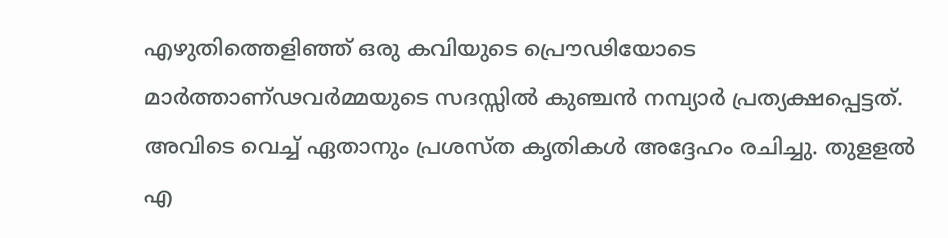എഴുതിത്തെളിഞ്ഞ്‌ ഒരു കവിയുടെ പ്രൌഢിയോടെ മാര്‍ത്താണ്ഢവര്‍മ്മയുടെ സദസ്സില്‍ കുഞ്ചന്‍ നമ്പ്യാര്‍ പ്രത്യക്ഷപ്പെട്ടത്‌. അവിടെ വെച്ച്‌ ഏതാനും പ്രശസ്ത കൃതികള്‍ അദ്ദേഹം രചിച്ചു. തുളളല്‍ എ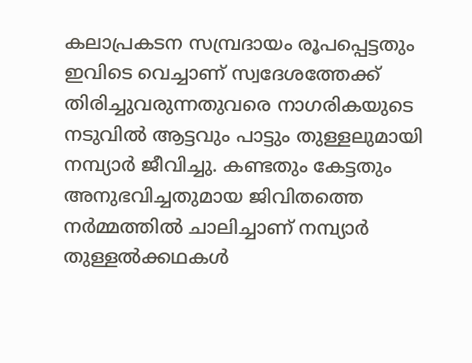കലാപ്രകടന സമ്പ്രദായം രൂപപ്പെട്ടതും ഇവിടെ വെച്ചാണ്‌ സ്വദേശത്തേക്ക്‌ തിരിച്ചുവരുന്നതുവരെ നാഗരികയുടെ നടുവില്‍ ആട്ടവും പാട്ടും തുള്ളലുമായി നമ്പ്യാര്‍ ജീവിച്ചു. കണ്ടതും കേട്ടതും അനുഭവിച്ചതുമായ ജിവിതത്തെ നര്‍മ്മത്തില്‍ ചാലിച്ചാണ്‌ നമ്പ്യാര്‍ തുള്ളല്‍ക്കഥകള്‍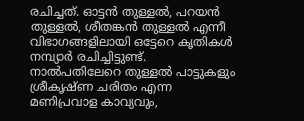രചിച്ചത്‌. ഓട്ടന്‍ തുള്ളല്‍, പറയന്‍ തുള്ളല്‍, ശീതങ്കന്‍ തുള്ളല്‍ എന്നീ വിഭാഗങ്ങളിലായി ഒട്ടേറെ കൃതികള്‍ നമ്പ്യാര്‍ രചിച്ചിട്ടുണ്ട്‌. നാല്‍പതിലേറെ തുള്ളല്‍ പാട്ടുകളും ശ്രീകൃഷ്ണ ചരിതം എന്ന മണിപ്രവാള കാവ്യവും,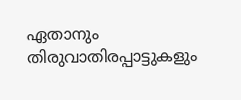ഏതാനും തിരുവാതിരപ്പാട്ടുകളും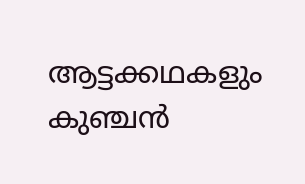ആട്ടക്കഥകളും കുഞ്ചന്‍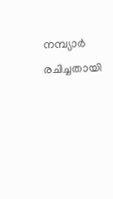നമ്പ്യാര്‍ രചിച്ചതായി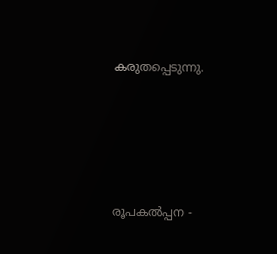കരുതപ്പെടുന്നു.






രൂപകല്‍പ്പന -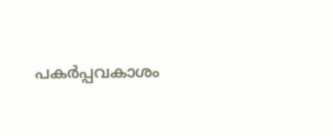പകര്‍പ്പവകാശം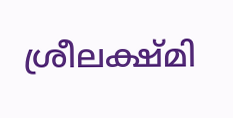ശ്രീലക്ഷ്മി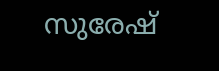സുരേഷ്‌